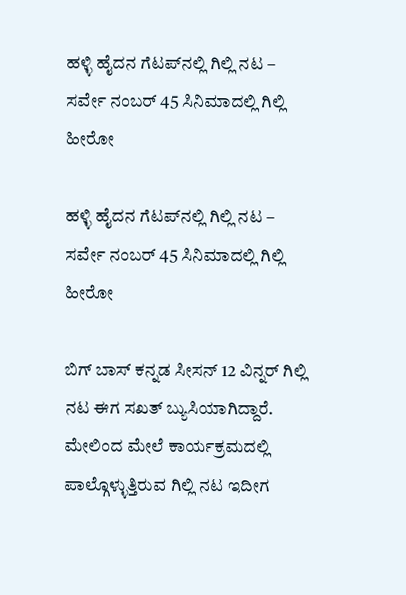ಹಳ್ಳಿ ಹೈದನ ಗೆಟಪ್‌ನಲ್ಲಿ ಗಿಲ್ಲಿ ನಟ – ಸರ್ವೇ ನಂಬರ್ 45 ಸಿನಿಮಾದಲ್ಲಿ ಗಿಲ್ಲಿ ಹೀರೋ

ಹಳ್ಳಿ ಹೈದನ ಗೆಟಪ್‌ನಲ್ಲಿ ಗಿಲ್ಲಿ ನಟ – ಸರ್ವೇ ನಂಬರ್ 45 ಸಿನಿಮಾದಲ್ಲಿ ಗಿಲ್ಲಿ ಹೀರೋ

ಬಿಗ್ ಬಾಸ್ ಕನ್ನಡ ಸೀಸನ್ 12 ವಿನ್ನರ್ ಗಿಲ್ಲಿ ನಟ ಈಗ ಸಖತ್ ಬ್ಯುಸಿಯಾಗಿದ್ದಾರೆ. ಮೇಲಿಂದ ಮೇಲೆ ಕಾರ್ಯಕ್ರಮದಲ್ಲಿ ಪಾಲ್ಗೊಳ್ಳುತ್ತಿರುವ ಗಿಲ್ಲಿ ನಟ ಇದೀಗ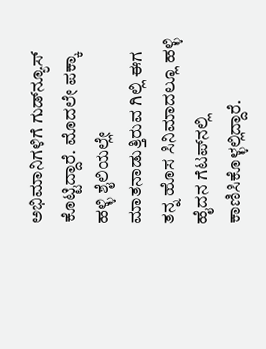ಅಭಿಮಾನಿಗಳಿಗೆ ಗುಡ್‌ನ್ಯೂಸ್ ಕೊಟ್ಟಿದ್ದಾರೆ. ಮೊದಲೇ ಪಕ್ಕಾ ಹಳ್ಳಿ ಶೈಲಿಯಲ್ಲೇ ಮಾತನಾಡುತ್ತಿರುವ ಗಿಲ್ಲಿ ಈಗ ತನ್ನ ಹೊಸ ಸಿನಿಮಾದಲ್ಲೂ ಹಳ್ಳಿ ಹೈದನ ಗೆಟಪ್‌ನಲ್ಲಿ ಕಾಣಿಸಿಕೊಳ್ಳಲ್ಲಿದ್ದಾರೆ.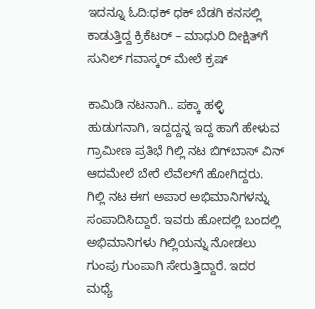ಇದನ್ನೂ ಓದಿ:ಧಕ್ ಧಕ್ ಬೆಡಗಿ ಕನಸಲ್ಲಿ ಕಾಡುತ್ತಿದ್ದ ಕ್ರಿಕೆಟರ್ – ಮಾಧುರಿ ದೀಕ್ಷಿತ್‌ಗೆ ಸುನಿಲ್ ಗವಾಸ್ಕರ್ ಮೇಲೆ ಕ್ರಷ್

ಕಾಮಿಡಿ ನಟನಾಗಿ.. ಪಕ್ಕಾ ಹಳ್ಳಿ ಹುಡುಗನಾಗಿ, ಇದ್ದದ್ದನ್ನ ಇದ್ದ ಹಾಗೆ ಹೇಳುವ ಗ್ರಾಮೀಣ ಪ್ರತಿಭೆ ಗಿಲ್ಲಿ ನಟ ಬಿಗ್‌ಬಾಸ್ ವಿನ್ ಆದಮೇಲೆ ಬೇರೆ ಲೆವೆಲ್‌ಗೆ ಹೋಗಿದ್ದರು. ಗಿಲ್ಲಿ ನಟ ಈಗ ಅಪಾರ ಅಭಿಮಾನಿಗಳನ್ನು ಸಂಪಾದಿಸಿದ್ದಾರೆ. ಇವರು ಹೋದಲ್ಲಿ ಬಂದಲ್ಲಿ ಅಭಿಮಾನಿಗಳು ಗಿಲ್ಲಿಯನ್ನು ನೋಡಲು ಗುಂಪು ಗುಂಪಾಗಿ ಸೇರುತ್ತಿದ್ದಾರೆ. ಇದರ ಮಧ್ಯೆ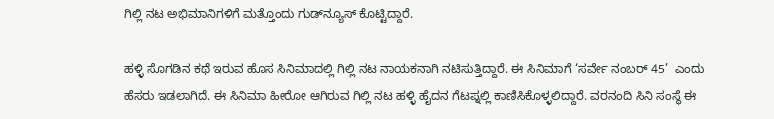ಗಿಲ್ಲಿ ನಟ ಅಭಿಮಾನಿಗಳಿಗೆ ಮತ್ತೊಂದು ಗುಡ್‌ನ್ಯೂಸ್ ಕೊಟ್ಟಿದ್ದಾರೆ.

ಹಳ್ಳಿ ಸೊಗಡಿನ ಕಥೆ ಇರುವ ಹೊಸ ಸಿನಿಮಾದಲ್ಲಿ ಗಿಲ್ಲಿ ನಟ ನಾಯಕನಾಗಿ ನಟಿಸುತ್ತಿದ್ದಾರೆ. ಈ ಸಿನಿಮಾಗೆ ‘ಸರ್ವೇ ನಂಬರ್ 45’  ಎಂದು ಹೆಸರು ಇಡಲಾಗಿದೆ. ಈ ಸಿನಿಮಾ ಹೀರೋ ಆಗಿರುವ ಗಿಲ್ಲಿ ನಟ ಹಳ್ಳಿ ಹೈದನ ಗೆಟಪ್ನಲ್ಲಿ ಕಾಣಿಸಿಕೊಳ್ಳಲಿದ್ದಾರೆ. ವರನಂದಿ ಸಿನಿ ಸಂಸ್ಥೆ ಈ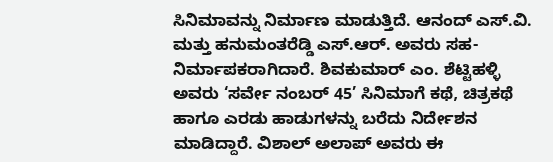ಸಿನಿಮಾವನ್ನು ನಿರ್ಮಾಣ ಮಾಡುತ್ತಿದೆ. ಆನಂದ್ ಎಸ್.ವಿ. ಮತ್ತು ಹನುಮಂತರೆಡ್ಡಿ ಎಸ್.ಆರ್. ಅವರು ಸಹ-ನಿರ್ಮಾಪಕರಾಗಿದಾರೆ. ಶಿವಕುಮಾರ್ ಎಂ. ಶೆಟ್ಟಿಹಳ್ಳಿ ಅವರು ‘ಸರ್ವೇ ನಂಬರ್ 45’ ಸಿನಿಮಾಗೆ ಕಥೆ, ಚಿತ್ರಕಥೆ ಹಾಗೂ ಎರಡು ಹಾಡುಗಳನ್ನು ಬರೆದು ನಿರ್ದೇಶನ ಮಾಡಿದ್ದಾರೆ. ವಿಶಾಲ್ ಅಲಾಪ್ ಅವರು ಈ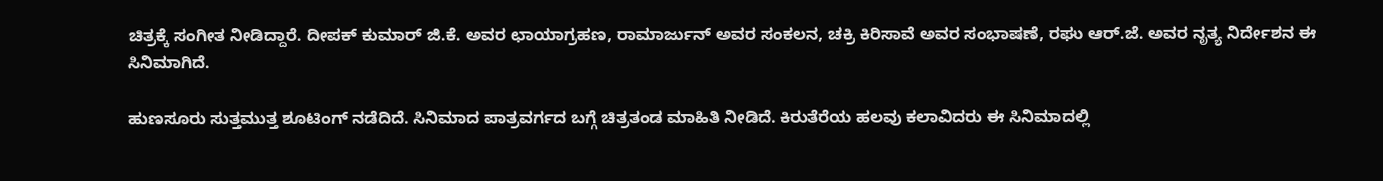ಚಿತ್ರಕ್ಕೆ ಸಂಗೀತ ನೀಡಿದ್ದಾರೆ. ದೀಪಕ್ ಕುಮಾರ್ ಜಿ.ಕೆ. ಅವರ ಛಾಯಾಗ್ರಹಣ, ರಾಮಾರ್ಜುನ್ ಅವರ ಸಂಕಲನ, ಚಕ್ರಿ ಕಿರಿಸಾವೆ ಅವರ ಸಂಭಾಷಣೆ, ರಘು ಆರ್.ಜೆ. ಅವರ ನೃತ್ಯ ನಿರ್ದೇಶನ ಈ ಸಿನಿಮಾಗಿದೆ.

ಹುಣಸೂರು ಸುತ್ತಮುತ್ತ ಶೂಟಿಂಗ್ ನಡೆದಿದೆ. ಸಿನಿಮಾದ ಪಾತ್ರವರ್ಗದ ಬಗ್ಗೆ ಚಿತ್ರತಂಡ ಮಾಹಿತಿ ನೀಡಿದೆ. ಕಿರುತೆರೆಯ ಹಲವು ಕಲಾವಿದರು ಈ ಸಿನಿಮಾದಲ್ಲಿ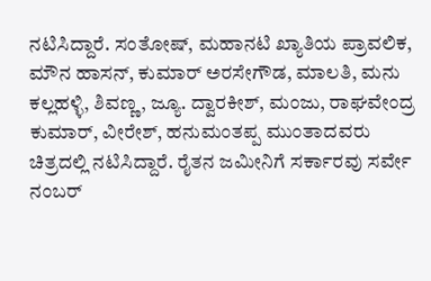ನಟಿಸಿದ್ದಾರೆ. ಸಂತೋಷ್, ಮಹಾನಟಿ ಖ್ಯಾತಿಯ ಪ್ರಾವಲಿಕ, ಮೌನ ಹಾಸನ್, ಕುಮಾರ್ ಅರಸೇಗೌಡ, ಮಾಲತಿ, ಮನು ಕಲ್ಲಹಳ್ಳಿ, ಶಿವಣ್ಣ, ಜ್ಯೂ. ದ್ವಾರಕೀಶ್, ಮಂಜು, ರಾಘವೇಂದ್ರ ಕುಮಾರ್, ವೀರೇಶ್, ಹನುಮಂತಪ್ಪ ಮುಂತಾದವರು ಚಿತ್ರದಲ್ಲಿ ನಟಿಸಿದ್ದಾರೆ. ರೈತನ ಜಮೀನಿಗೆ ಸರ್ಕಾರವು ಸರ್ವೇ ನಂಬರ್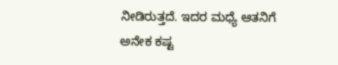ನೀಡಿರುತ್ತದೆ. ಇದರ ಮಧ್ಯೆ ಆತನಿಗೆ ಅನೇಕ ಕಷ್ಟ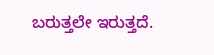ಬರುತ್ತಲೇ ಇರುತ್ತದೆ.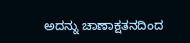ಅದನ್ನು ಚಾಣಾಕ್ಷತನದಿಂದ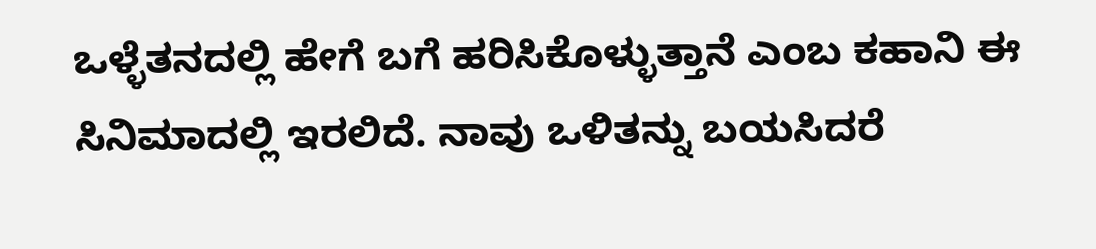ಒಳ್ಳೆತನದಲ್ಲಿ ಹೇಗೆ ಬಗೆ ಹರಿಸಿಕೊಳ್ಳುತ್ತಾನೆ ಎಂಬ ಕಹಾನಿ ಈ ಸಿನಿಮಾದಲ್ಲಿ ಇರಲಿದೆ. ನಾವು ಒಳಿತನ್ನು ಬಯಸಿದರೆ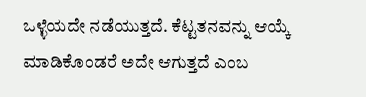ಒಳ್ಳೆಯದೇ ನಡೆಯುತ್ತದೆ. ಕೆಟ್ಟತನವನ್ನು ಆಯ್ಕೆ ಮಾಡಿಕೊಂಡರೆ ಅದೇ ಆಗುತ್ತದೆ ಎಂಬ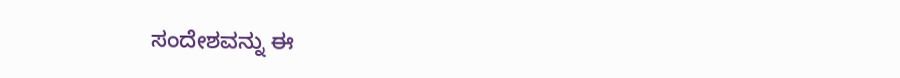ಸಂದೇಶವನ್ನು ಈ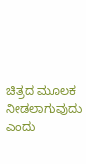ಚಿತ್ರದ ಮೂಲಕ ನೀಡಲಾಗುವುದು ಎಂದು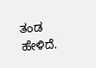ತಂಡ ಹೇಳಿದೆ.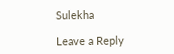Sulekha

Leave a Reply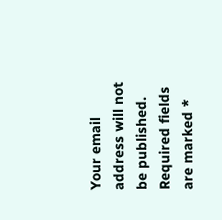Your email address will not be published. Required fields are marked *